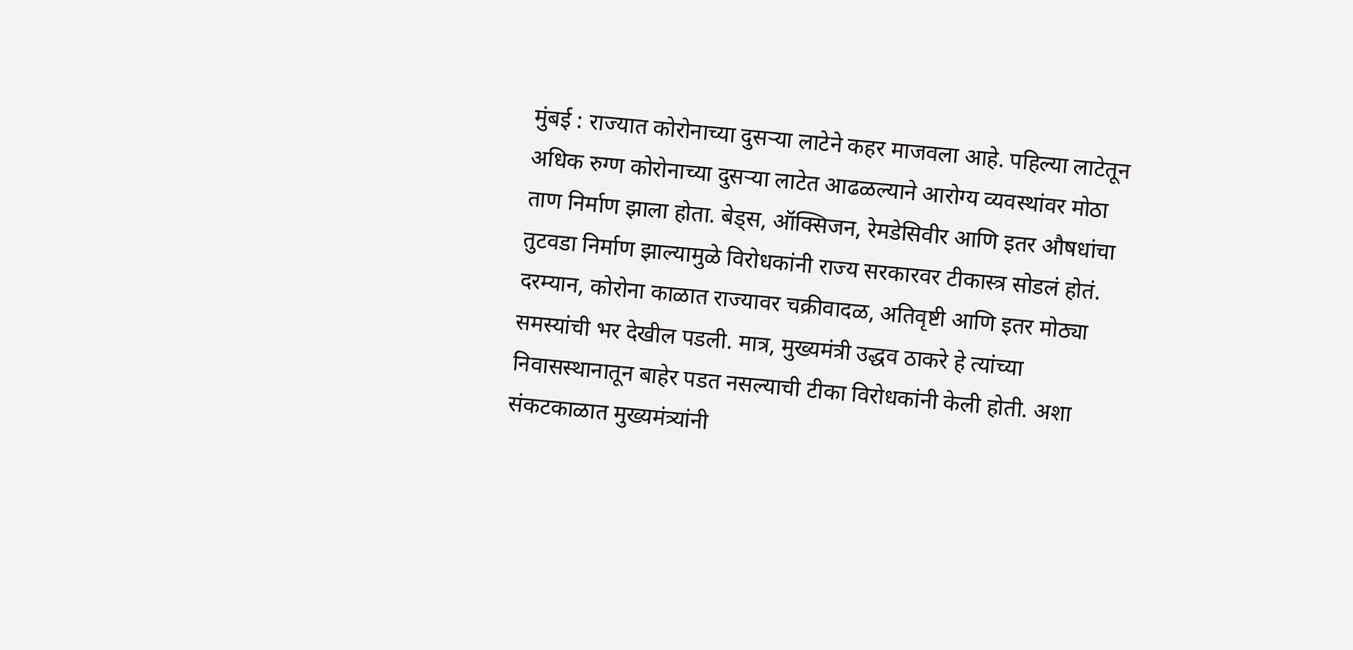मुंबई : राज्यात कोरोनाच्या दुसऱ्या लाटेने कहर माजवला आहे. पहिल्या लाटेतून अधिक रुग्ण कोरोनाच्या दुसऱ्या लाटेत आढळल्याने आरोग्य व्यवस्थांवर मोठा ताण निर्माण झाला होता. बेड्स, ऑक्सिजन, रेमडेसिवीर आणि इतर औषधांचा तुटवडा निर्माण झाल्यामुळे विरोधकांनी राज्य सरकारवर टीकास्त्र सोडलं होतं.
दरम्यान, कोरोना काळात राज्यावर चक्रीवादळ, अतिवृष्टी आणि इतर मोठ्या समस्यांची भर देखील पडली. मात्र, मुख्यमंत्री उद्धव ठाकरे हे त्यांच्या निवासस्थानातून बाहेर पडत नसल्याची टीका विरोधकांनी केली होती. अशा संकटकाळात मुख्यमंत्र्यांनी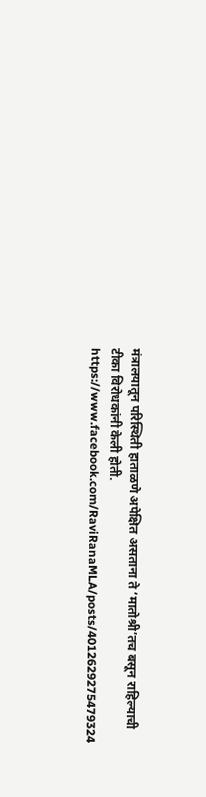मंत्रालयातून परिस्थिती हाताळणे अपेक्षित असताना ते ‘मातोश्री’तच बसून राहिल्याची टीका विरोधकांनी केली होती.
https://www.facebook.com/RaviRanaMLA/posts/4012629275479324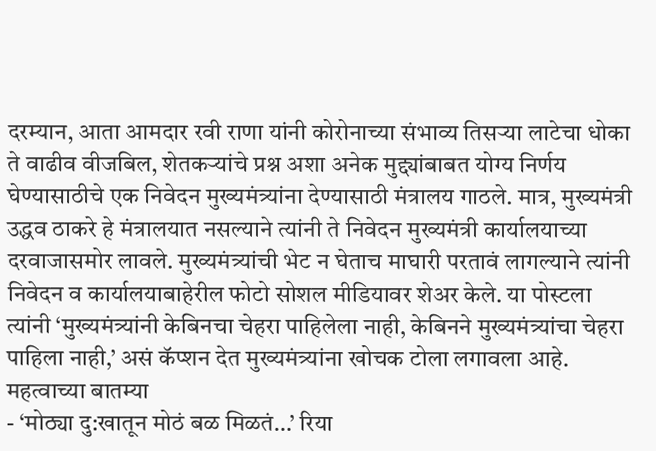दरम्यान, आता आमदार रवी राणा यांनी कोरोनाच्या संभाव्य तिसऱ्या लाटेचा धोका ते वाढीव वीजबिल, शेतकऱ्यांचे प्रश्न अशा अनेक मुद्द्यांबाबत योग्य निर्णय घेण्यासाठीचे एक निवेदन मुख्यमंत्र्यांना देण्यासाठी मंत्रालय गाठले. मात्र, मुख्यमंत्री उद्धव ठाकरे हे मंत्रालयात नसल्याने त्यांनी ते निवेदन मुख्यमंत्री कार्यालयाच्या दरवाजासमोर लावले. मुख्यमंत्र्यांची भेट न घेताच माघारी परतावं लागल्याने त्यांनी निवेदन व कार्यालयाबाहेरील फोटो सोशल मीडियावर शेअर केले. या पोस्टला त्यांनी ‘मुख्यमंत्र्यांनी केबिनचा चेहरा पाहिलेला नाही, केबिनने मुख्यमंत्र्यांचा चेहरा पाहिला नाही,’ असं कॅप्शन देत मुख्यमंत्र्यांना खोचक टोला लगावला आहे.
महत्वाच्या बातम्या
- ‘मोठ्या दु:खातून मोठं बळ मिळतं…’ रिया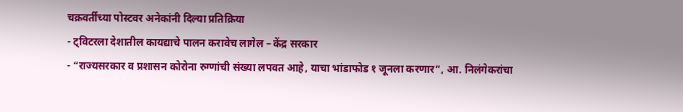चक्रवर्तीच्या पोस्टवर अनेकांनी दिल्या प्रतिक्रिया
- ट्विटरला देशातील कायद्याचे पालन करावेच लागेल – केंद्र सरकार
- “राज्यसरकार व प्रशासन कोरोना रुग्णांची संख्या लपवत आहे, याचा भांडाफोड १ जूनला करणार”, आ. निलंगेकरांचा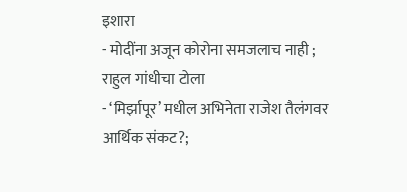इशारा
- मोदींना अजून कोरोना समजलाच नाही ; राहुल गांधीचा टोला
- ‘मिर्झापूर’ मधील अभिनेता राजेश तैलंगवर आर्थिक संकट?;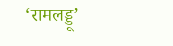‘रामलड्डू’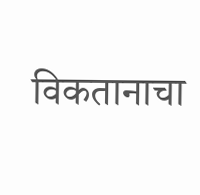विकतानाचा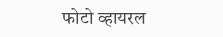फोटो व्हायरल